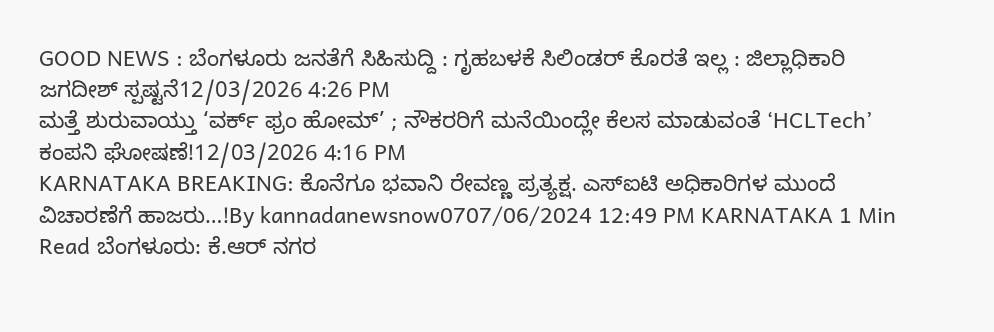GOOD NEWS : ಬೆಂಗಳೂರು ಜನತೆಗೆ ಸಿಹಿಸುದ್ದಿ : ಗೃಹಬಳಕೆ ಸಿಲಿಂಡರ್ ಕೊರತೆ ಇಲ್ಲ : ಜಿಲ್ಲಾಧಿಕಾರಿ ಜಗದೀಶ್ ಸ್ಪಷ್ಟನೆ12/03/2026 4:26 PM
ಮತ್ತೆ ಶುರುವಾಯ್ತು ‘ವರ್ಕ್ ಫ್ರಂ ಹೋಮ್’ ; ನೌಕರರಿಗೆ ಮನೆಯಿಂದ್ಲೇ ಕೆಲಸ ಮಾಡುವಂತೆ ‘HCLTech’ ಕಂಪನಿ ಘೋಷಣೆ!12/03/2026 4:16 PM
KARNATAKA BREAKING: ಕೊನೆಗೂ ಭವಾನಿ ರೇವಣ್ಣ ಪ್ರತ್ಯಕ್ಷ. ಎಸ್ಐಟಿ ಅಧಿಕಾರಿಗಳ ಮುಂದೆ ವಿಚಾರಣೆಗೆ ಹಾಜರು…!By kannadanewsnow0707/06/2024 12:49 PM KARNATAKA 1 Min Read ಬೆಂಗಳೂರು: ಕೆ.ಆರ್ ನಗರ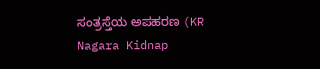ಸಂತ್ರಸ್ತೆಯ ಅಪಹರಣ (KR Nagara Kidnap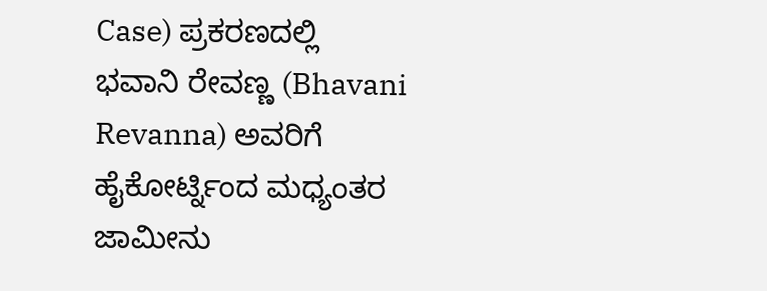Case) ಪ್ರಕರಣದಲ್ಲಿ ಭವಾನಿ ರೇವಣ್ಣ (Bhavani Revanna) ಅವರಿಗೆ ಹೈಕೋರ್ಟ್ನಿಂದ ಮಧ್ಯಂತರ ಜಾಮೀನು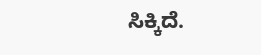ಸಿಕ್ಕಿದೆ.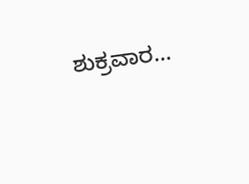ಶುಕ್ರವಾರ…